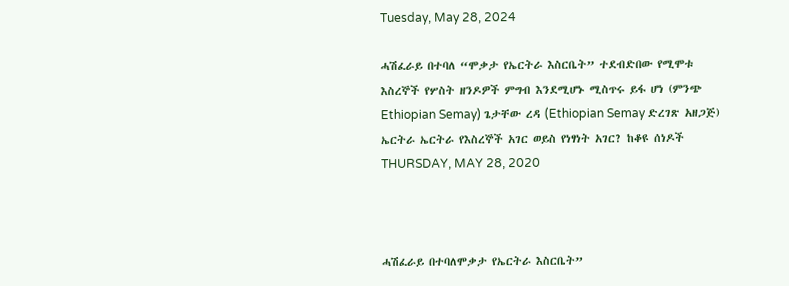Tuesday, May 28, 2024

ሓሽፈራይ በተባለ “ሞቃታ የኤርትራ እስርቤት” ተደብድበው የሚሞቱ እስረኞች የሦስት ዘንዶዎች ምግብ እንደሚሆኑ ሚስጥሩ ይፋ ሆነ (ምንጭ Ethiopian Semay) ጌታቸው ረዳ (Ethiopian Semay ድረገጽ አዘጋጅ) ኤርትራ ኤርትራ የእስረኞች አገር ወይስ የነፃነት አገር? ከቆዩ ሰነዶች THURSDAY, MAY 28, 2020



ሓሽፈራይ በተባለሞቃታ የኤርትራ እስርቤት”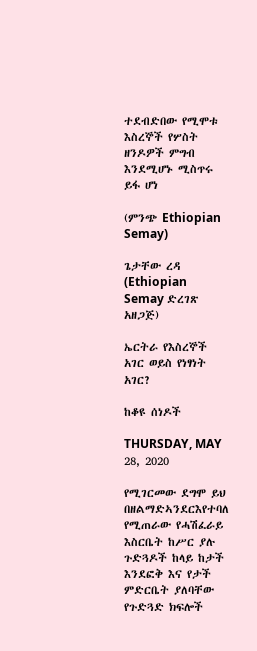ተደብድበው የሚሞቱ እስረኞች የሦስት ዘንዶዎች ምግብ እንደሚሆኑ ሚስጥሩ ይፋ ሆነ

(ምንጭ Ethiopian Semay)

ጌታቸው ረዳ (Ethiopian Semay ድረገጽ አዘጋጅ)

ኤርትራ የእስረኞች አገር ወይስ የነፃነት አገር?

ከቆዩ ሰነዶች

THURSDAY, MAY 28, 2020

የሚገርመው ደግሞ ይህ በዘልማድኣንደርእየተባለ የሚጠራው የሓሽፈራይ እስርቤት ከሥር ያሉ ጉድጓዶች ከላይ ከታች እንደፎቅ እና የታች ምድርቤት ያለባቸው የጉድጓድ ክፍሎች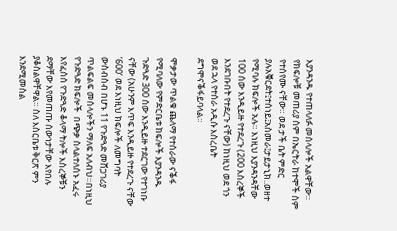እያንዳንዱ የተጠላለፉ መሰላሎች አልዋቸው። የክፍሎቹ መጠሪያ ስም በኤርትራ ከተሞች ስም የተሰየሙ ናቸው። ወደ ታች ቤት ምድር ያሉአቑርደት፤ተሰነይ፤አስመራ፤ታይታኒክ..ወዘተ የሚባሉ ክፍሎች አሉ። እነዚህ እያንዳንዳቸው 100 ሰው እንዲይዙ የተደረጉ (200 እስረኞች እንደገቡበት የተደረጉ ናቸው) ከነዚህ ወደ ጎን ወደ ኋላ የተሰራ አዲሱ እስረቤት ደግሞናቕፋይባላል።

ሞቃታው ጥልቁ ጨለማ የተሰራው ናቕፋ የሚባለው የምድርቤቱ ክፍሎች እያንዳንዱ ጉድጓድ 300 ሰው እንዲይዙ ተደርገው የተገነቡ ናቸው (አሁንም እጥፍ እንዲይዙ የተደረጉ ናቸው ‘600’ ወደ እነዚህ ክፍሎች ለመግባት ውስብስብ በሆኑ 11 የጉድጓድ መሸጋገሪያ ጥልፍልፍ መሰላሎችን ማለፍ አለብህ።በነዚህ የጉድጓድ ክፍሎች  በጭቃ ስላልተለሰኑ አፈሩ እየፈሰሰ የጉድጓድ ቆላማ ትሎች እስረኞቹን ደማቸው እየመጠጡ ሰውነታቸው እየበሉ ያቆስልዋቸዋል። ስለ እስርቤቱ ቅርጽ ምን እንደሚመስል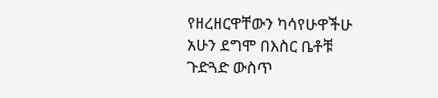የዘረዘርዋቸውን ካሳየሁዋችሁ አሁን ደግሞ በእስር ቤቶቹ ጉድጓድ ውስጥ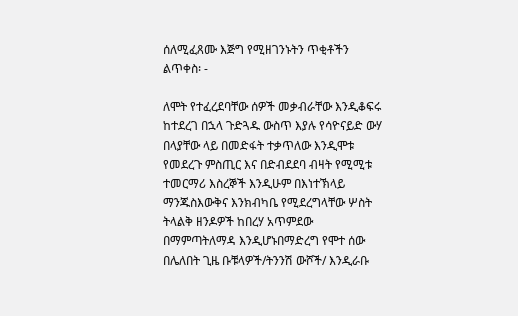ሰለሚፈጸሙ እጅግ የሚዘገንኑትን ጥቂቶችን ልጥቀስ፡ -

ለሞት የተፈረደባቸው ሰዎች መቃብራቸው እንዲቆፍሩ ከተደረገ በኋላ ጉድጓዱ ውስጥ እያሉ የሳዮናይድ ውሃ በላያቸው ላይ በመድፋት ተቃጥለው እንዲሞቱ የመደረጉ ምስጢር እና በድብደደባ ብዛት የሚሚቱ ተመርማሪ እስረኞች እንዲሁም በእነተኽላይ ማንጁስእውቅና እንክብካቤ የሚደረግላቸው ሦስት ትላልቅ ዘንዶዎች ከበረሃ አጥምደው በማምጣትለማዳ እንዲሆኑበማድረግ የሞተ ሰው በሌለበት ጊዜ ቡቹላዎች/ትንንሽ ውሾች/ እንዲራቡ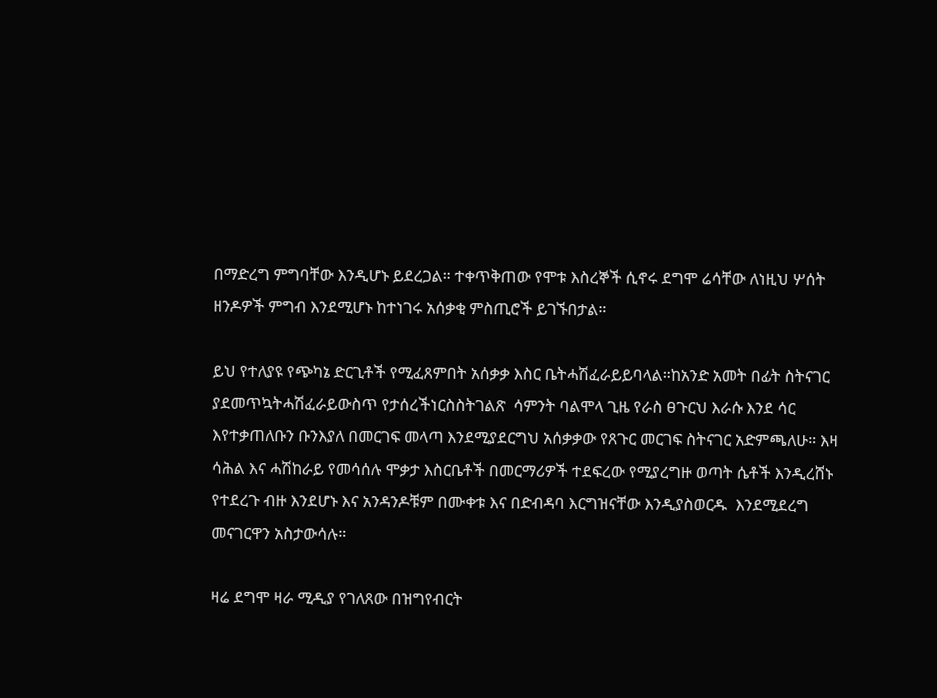በማድረግ ምግባቸው እንዲሆኑ ይደረጋል። ተቀጥቅጠው የሞቱ እስረኞች ሲኖሩ ደግሞ ሬሳቸው ለነዚህ ሦሰት ዘንዶዎች ምግብ እንደሚሆኑ ከተነገሩ አሰቃቂ ምስጢሮች ይገኙበታል።

ይህ የተለያዩ የጭካኔ ድርጊቶች የሚፈጸምበት አሰቃቃ እስር ቤትሓሽፈራይይባላል።ከአንድ አመት በፊት ስትናገር ያደመጥኳትሓሽፈራይውስጥ የታሰረችነርስስትገልጽ  ሳምንት ባልሞላ ጊዜ የራስ ፀጉርህ እራሱ እንደ ሳር እየተቃጠለቡን ቡንእያለ በመርገፍ መላጣ እንደሚያደርግህ አሰቃቃው የጸጉር መርገፍ ስትናገር አድምጫለሁ። እዛ ሳሕል እና ሓሽከራይ የመሳሰሉ ሞቃታ እስርቤቶች በመርማሪዎች ተደፍረው የሚያረግዙ ወጣት ሴቶች እንዲረሸኑ የተደረጉ ብዙ እንደሆኑ እና አንዳንዶቹም በሙቀቱ እና በድብዳባ እርግዝናቸው እንዲያስወርዱ  እንደሚደረግ መናገርዋን አስታውሳሉ።

ዛሬ ደግሞ ዛራ ሚዲያ የገለጸው በዝግየብርት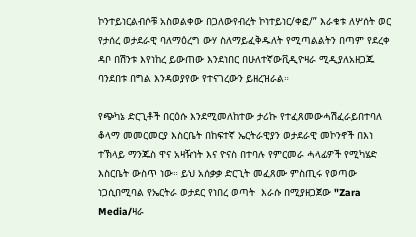ኮንተይነርልብሶቹ አስወልቀው በጋለውየብረት ኮነተይነር/ቀፎ/” እራቁቱ ለሦሰት ወር የታሰረ ወታደራዊ ባለማዕረግ ውሃ ስለማይፈቅዱለት የሚጣልልትን በጣም የደረቀ ዳቦ በሽንቱ እየነከረ ይውጠው እንደነበር በሁለተኛውቪዲዮዛራ ሚዲያለአዘጋጁ ባንደበቱ በግል እንዳወያየው የተናገረውን ይዘረዝራል።

የጭካኔ ድርጊቶች በርዕሱ እንደሚመለከተው ታሪኩ የተፈጸመውሓሽፈራይበተባለ ቆላማ መመርመርያ እስርቤት በከፍተኛ ኤርትራዊያን ወታደራዊ መኮንኖች በእነ ተኽላይ ማንጁስ ዋና አዛዥነት እና ዮናስ በተባሉ የምርመራ ሓላፊዎች የሚካሄድ እስርቤት ውስጥ ነው። ይህ አሰቃቃ ድርጊት መፈጸሙ ምስጢሩ የወጣው  ነጋሲበሚባል የኤርትራ ወታደር የነበረ ወጣት  እራሱ በሚያዘጋጀው "Zara Media/ዛራ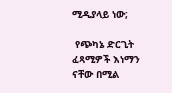ሚዲያላይ ነው;

 የጭካኔ ድርጊት ፈጻሚዎች እነማን ናቸው በሚል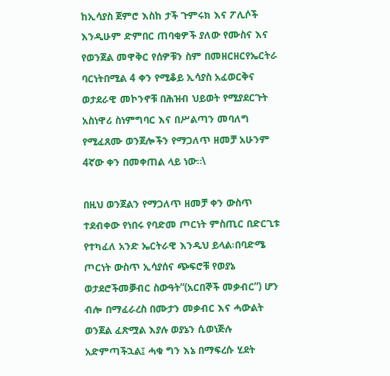ከኢሳያስ ጀምሮ እስከ ታች ጉምሩክ እና ፖሊሶች እንዲሁም ድምበር ጠባቂዎች ያለው የሙስና እና የወንጀል መዋቅር የሰዎቹን ስም በመዘርዘርየኤርትራ ባርነትበሚል 4 ቀን የሚቆይ ኢሳያስ አፈወርቅና ወታደራዊ መኮንኖቹ በሕዝብ ህይወት የሚያደርጉት አስነዋሪ ስነምግባር እና በሥልጣን መባለግ የሚፈጸሙ ወንጀሎችን የማጋለጥ ዘመቻ አሁንም 4ኛው ቀን በመቀጠል ላይ ነው።\

በዚህ ወንጀልን የማጋለጥ ዘመቻ ቀን ውስጥ ተደብቀው የነበሩ የባድመ ጦርነት ምስጢር በድርጊቱ የተካፈለ አንድ ኤርትራዊ እንዲህ ይላል፡በባድሜ ጦርነት ውስጥ ኢሳያሰና ጭፍሮቹ የወያኔ ወታደሮችመቓብር ስውዓት”(አርበኞች መቃብር”) ሆን ብሎ በማፈራረስ በሙታን መቃብር እና ሓውልት ወንጀል ፈጽሟል እያሉ ወያኔን ሲወነጅሉ አድምጣችኋል፤ ሓቁ ግን እኔ በማፍረሱ ሂደት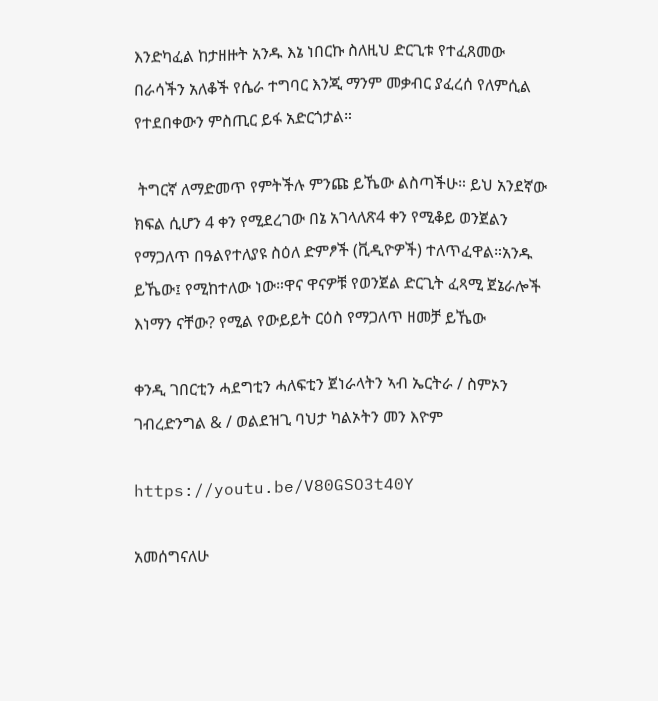እንድካፈል ከታዘዙት አንዱ እኔ ነበርኩ ስለዚህ ድርጊቱ የተፈጸመው በራሳችን አለቆች የሴራ ተግባር እንጂ ማንም መቃብር ያፈረሰ የለምሲል የተደበቀውን ምስጢር ይፋ አድርጎታል።

 ትግርኛ ለማድመጥ የምትችሉ ምንጩ ይኼው ልስጣችሁ። ይህ አንደኛው ክፍል ሲሆን 4 ቀን የሚደረገው በኔ አገላለጽ4 ቀን የሚቆይ ወንጀልን የማጋለጥ በዓልየተለያዩ ስዕለ ድምፆች (ቪዲዮዎች) ተለጥፈዋል።አንዱ ይኼው፤ የሚከተለው ነው።ዋና ዋናዎቹ የወንጀል ድርጊት ፈጻሚ ጀኔራሎች እነማን ናቸው? የሚል የውይይት ርዕስ የማጋለጥ ዘመቻ ይኼው

ቀንዲ ገበርቲን ሓደግቲን ሓለፍቲን ጀነራላትን ኣብ ኤርትራ / ስምኦን ገብረድንግል & / ወልደዝጊ ባህታ ካልኦትን መን እዮም

https://youtu.be/V80GSO3t40Y

አመሰግናለሁ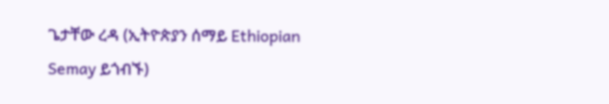ጌታቸው ረዳ (ኢትዮጵያን ሰማይ Ethiopian Semay ይጎብኙ)